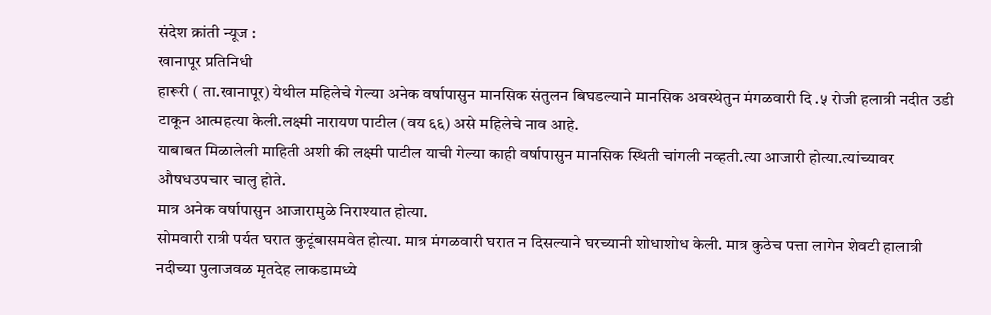संदेश क्रांती न्यूज :
खानापूर प्रतिनिधी
हारूरी ( ता.खानापूर) येथील महिलेचे गेल्या अनेक वर्षापासुन मानसिक संतुलन बिघडल्याने मानसिक अवस्थेतुन मंगळवारी दि .५ रोजी हलात्री नदीत उडी टाकून आत्महत्या केली.लक्ष्मी नारायण पाटील (वय ६६) असे महिलेचे नाव आहे.
याबाबत मिळालेली माहिती अशी की लक्ष्मी पाटील याची गेल्या काही वर्षापासुन मानसिक स्थिती चांगली नव्हती.त्या आजारी होत्या.त्यांच्यावर औषधउपचार चालु होते.
मात्र अनेक वर्षापासुन आजारामुळे निराश्यात होत्या.
सोमवारी रात्री पर्यत घरात कुटूंबासमवेत होत्या. मात्र मंगळवारी घरात न दिसल्याने घरच्यानी शोधाशोध केली. मात्र कुठेच पत्ता लागेन शेवटी हालात्री नदीच्या पुलाजवळ मृतदेह लाकडामध्ये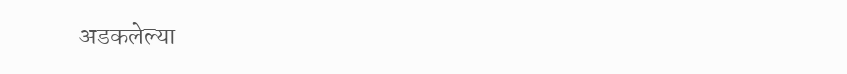अडकलेल्या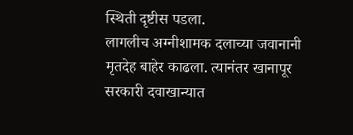स्थिती दृष्टीस पडला.
लागलीच अग्नीशामक दलाच्या जवानानी मृतदेह बाहेर काढला. त्यानंतर खानापूर सरकारी दवाखान्यात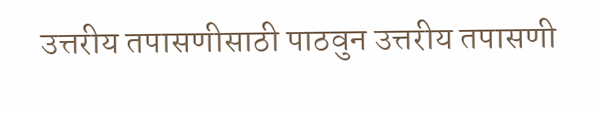उत्तरीय तपासणीसाठी पाठवुन उत्तरीय तपासणी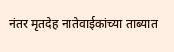नंतर मृतदेह नातेवाईकांच्या ताब्यात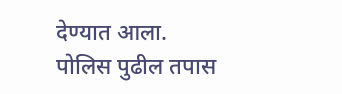देण्यात आला.
पोलिस पुढील तपास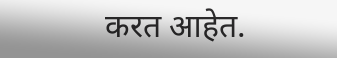करत आहेत.